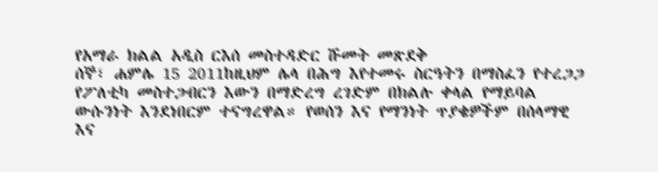የአማራ ክልል አዲስ ርእሰ መስተዳድር ሹመት መጽደቅ
ሰኞ፣ ሐምሌ 15 2011ከዚህም ሌላ በሕግ እየተመሩ ስርዓትን በማስፈን የተረጋጋ የፖለቲካ መስተጋብርን እውን በማድረግ ረገድም በክልሉ ቀላል የማይባል ውሱንነት እንደነበርም ተናግረዋል። የወሰን እና የማንነት ጥያቄዎችም በሰላማዊ እና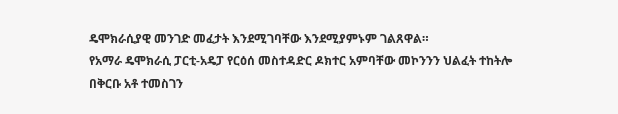ዴሞክራሲያዊ መንገድ መፈታት እንደሚገባቸው እንደሚያምኑም ገልጸዋል።
የአማራ ዴሞክራሲ ፓርቲ-አዴፓ የርዕሰ መስተዳድር ዶክተር አምባቸው መኮንንን ህልፈት ተከትሎ በቅርቡ አቶ ተመስገን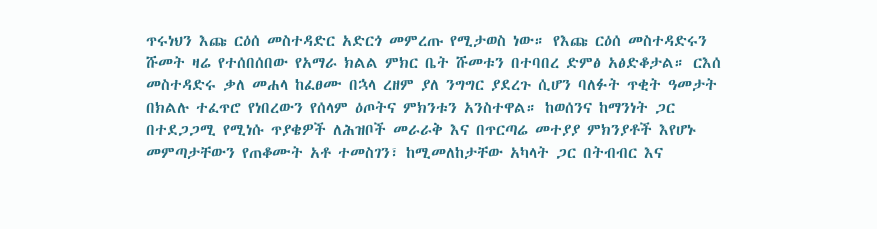ጥሩነህን እጩ ርዕሰ መስተዳድር አድርጎ መምረጡ የሚታወስ ነው። የእጩ ርዕሰ መስተዳድሩን ሹመት ዛሬ የተሰበሰበው የአማራ ክልል ምክር ቤት ሹመቱን በተባበረ ድምፅ አፅድቆታል። ርእሰ መስተዳድሩ ቃለ መሐላ ከፈፀሙ በኋላ ረዘም ያለ ንግግር ያደረጉ ሲሆን ባለፉት ጥቂት ዓመታት በክልሉ ተፈጥሮ የነበረውን የሰላም ዕጦትና ምክንቱን አንስተዋል። ከወሰንና ከማንነት ጋር በተደጋጋሚ የሚነሱ ጥያቄዎች ለሕዝቦች መራራቅ እና በጥርጣሬ መተያያ ምክንያቶች እየሆኑ መምጣታቸውን የጠቆሙት አቶ ተመስገን፣ ከሚመለከታቸው አካላት ጋር በትብብር እና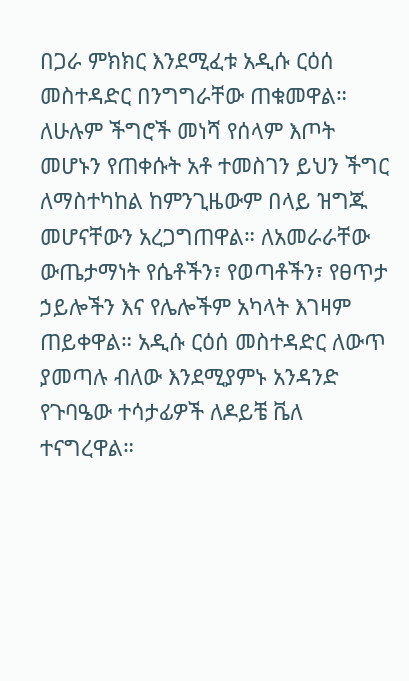በጋራ ምክክር እንደሚፈቱ አዲሱ ርዕሰ መስተዳድር በንግግራቸው ጠቁመዋል።
ለሁሉም ችግሮች መነሻ የሰላም እጦት መሆኑን የጠቀሱት አቶ ተመስገን ይህን ችግር ለማስተካከል ከምንጊዜውም በላይ ዝግጁ መሆናቸውን አረጋግጠዋል። ለአመራራቸው ውጤታማነት የሴቶችን፣ የወጣቶችን፣ የፀጥታ ኃይሎችን እና የሌሎችም አካላት እገዛም ጠይቀዋል። አዲሱ ርዕሰ መስተዳድር ለውጥ ያመጣሉ ብለው እንደሚያምኑ አንዳንድ የጉባዔው ተሳታፊዎች ለዶይቼ ቬለ ተናግረዋል።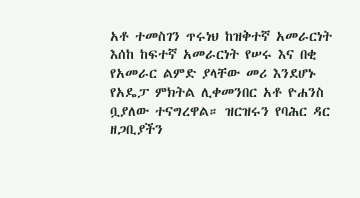አቶ ተመስገን ጥሩነህ ከዝቅተኛ አመራርነት እሰከ ከፍተኛ አመራርነት የሠሩ እና በቂ የአመራር ልምድ ያላቸው መሪ እንደሆኑ የአዴፓ ምክትል ሊቀመንበር አቶ ዮሐንስ ቧያለው ተናግረዋል። ዝርዝሩን የባሕር ዳር ዘጋቢያችን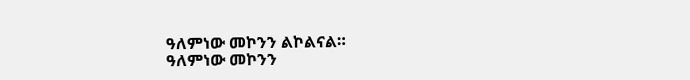ዓለምነው መኮንን ልኮልናል።
ዓለምነው መኮንን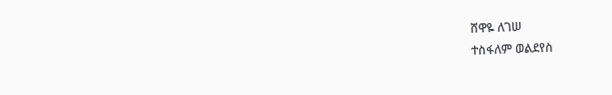ሸዋዬ ለገሠ
ተስፋለም ወልደየስ